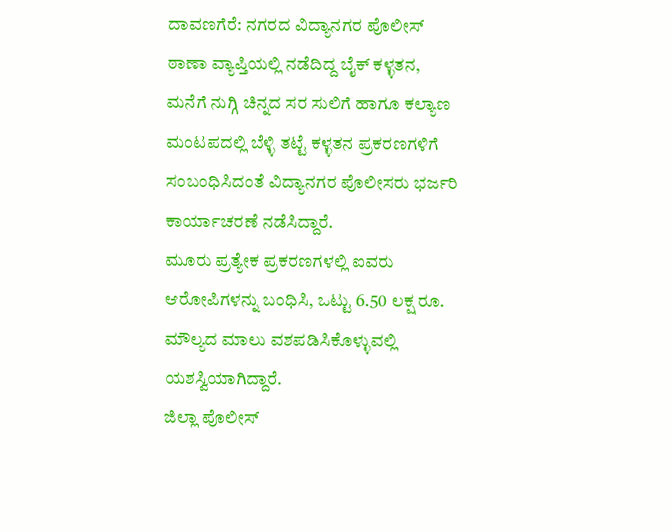ದಾವಣಗೆರೆ: ನಗರದ ವಿದ್ಯಾನಗರ ಪೊಲೀಸ್ ಠಾಣಾ ವ್ಯಾಪ್ತಿಯಲ್ಲಿ ನಡೆದಿದ್ದ ಬೈಕ್ ಕಳ್ಳತನ, ಮನೆಗೆ ನುಗ್ಗಿ ಚಿನ್ನದ ಸರ ಸುಲಿಗೆ ಹಾಗೂ ಕಲ್ಯಾಣ ಮಂಟಪದಲ್ಲಿ ಬೆಳ್ಳಿ ತಟ್ಟೆ ಕಳ್ಳತನ ಪ್ರಕರಣಗಳಿಗೆ ಸಂಬಂಧಿಸಿದಂತೆ ವಿದ್ಯಾನಗರ ಪೊಲೀಸರು ಭರ್ಜರಿ ಕಾರ್ಯಾಚರಣೆ ನಡೆಸಿದ್ದಾರೆ.
ಮೂರು ಪ್ರತ್ಯೇಕ ಪ್ರಕರಣಗಳಲ್ಲಿ ಐವರು ಆರೋಪಿಗಳನ್ನು ಬಂಧಿಸಿ, ಒಟ್ಟು 6.50 ಲಕ್ಷ ರೂ. ಮೌಲ್ಯದ ಮಾಲು ವಶಪಡಿಸಿಕೊಳ್ಳುವಲ್ಲಿ ಯಶಸ್ವಿಯಾಗಿದ್ದಾರೆ.
ಜಿಲ್ಲಾ ಪೊಲೀಸ್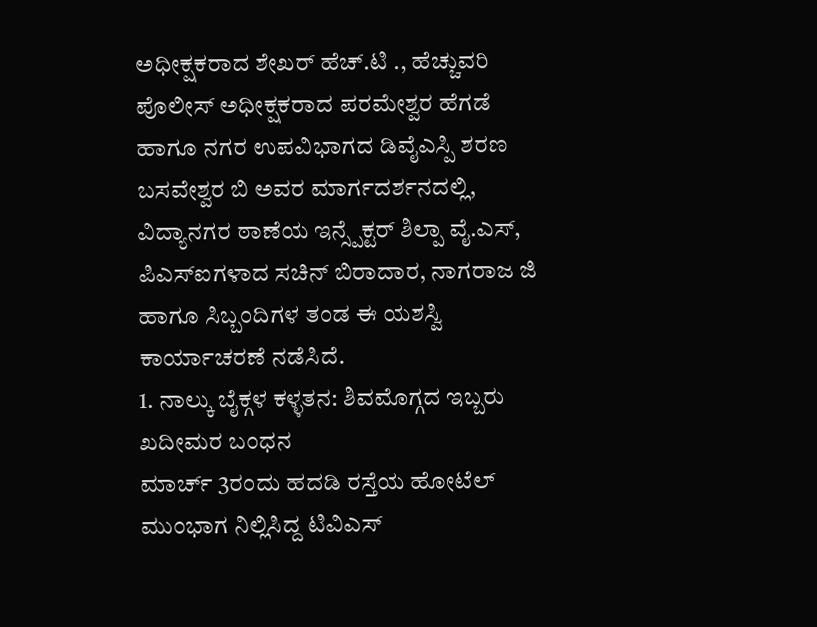ಅಧೀಕ್ಷಕರಾದ ಶೇಖರ್ ಹೆಚ್.ಟಿ ., ಹೆಚ್ಚುವರಿ ಪೊಲೀಸ್ ಅಧೀಕ್ಷಕರಾದ ಪರಮೇಶ್ವರ ಹೆಗಡೆ ಹಾಗೂ ನಗರ ಉಪವಿಭಾಗದ ಡಿವೈಎಸ್ಪಿ ಶರಣ ಬಸವೇಶ್ವರ ಬಿ ಅವರ ಮಾರ್ಗದರ್ಶನದಲ್ಲಿ, ವಿದ್ಯಾನಗರ ಠಾಣೆಯ ಇನ್ಸ್ಪೆಕ್ಟರ್ ಶಿಲ್ಪಾ ವೈ.ಎಸ್, ಪಿಎಸ್ಐಗಳಾದ ಸಚಿನ್ ಬಿರಾದಾರ, ನಾಗರಾಜ ಜಿ ಹಾಗೂ ಸಿಬ್ಬಂದಿಗಳ ತಂಡ ಈ ಯಶಸ್ವಿ ಕಾರ್ಯಾಚರಣೆ ನಡೆಸಿದೆ.
1. ನಾಲ್ಕು ಬೈಕ್ಗಳ ಕಳ್ಳತನ: ಶಿವಮೊಗ್ಗದ ಇಬ್ಬರು ಖದೀಮರ ಬಂಧನ
ಮಾರ್ಚ್ 3ರಂದು ಹದಡಿ ರಸ್ತೆಯ ಹೋಟೆಲ್ ಮುಂಭಾಗ ನಿಲ್ಲಿಸಿದ್ದ ಟಿವಿಎಸ್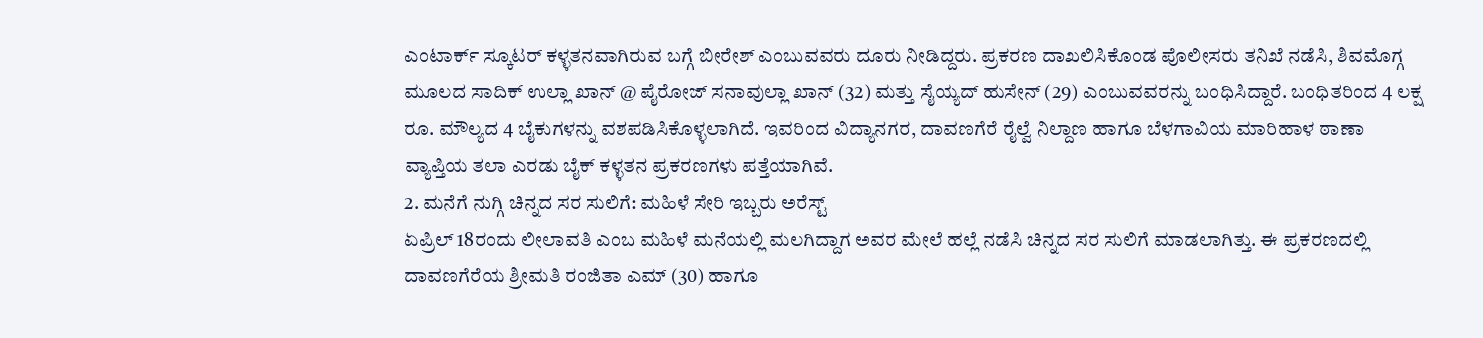ಎಂಟಾರ್ಕ್ ಸ್ಕೂಟರ್ ಕಳ್ಳತನವಾಗಿರುವ ಬಗ್ಗೆ ಬೀರೇಶ್ ಎಂಬುವವರು ದೂರು ನೀಡಿದ್ದರು. ಪ್ರಕರಣ ದಾಖಲಿಸಿಕೊಂಡ ಪೊಲೀಸರು ತನಿಖೆ ನಡೆಸಿ, ಶಿವಮೊಗ್ಗ ಮೂಲದ ಸಾದಿಕ್ ಉಲ್ಲಾ ಖಾನ್ @ ಪೈರೋಜ್ ಸನಾವುಲ್ಲಾ ಖಾನ್ (32) ಮತ್ತು ಸೈಯ್ಯದ್ ಹುಸೇನ್ (29) ಎಂಬುವವರನ್ನು ಬಂಧಿಸಿದ್ದಾರೆ. ಬಂಧಿತರಿಂದ 4 ಲಕ್ಷ ರೂ. ಮೌಲ್ಯದ 4 ಬೈಕುಗಳನ್ನು ವಶಪಡಿಸಿಕೊಳ್ಳಲಾಗಿದೆ. ಇವರಿಂದ ವಿದ್ಯಾನಗರ, ದಾವಣಗೆರೆ ರೈಲ್ವೆ ನಿಲ್ದಾಣ ಹಾಗೂ ಬೆಳಗಾವಿಯ ಮಾರಿಹಾಳ ಠಾಣಾ ವ್ಯಾಪ್ತಿಯ ತಲಾ ಎರಡು ಬೈಕ್ ಕಳ್ಳತನ ಪ್ರಕರಣಗಳು ಪತ್ತೆಯಾಗಿವೆ.
2. ಮನೆಗೆ ನುಗ್ಗಿ ಚಿನ್ನದ ಸರ ಸುಲಿಗೆ: ಮಹಿಳೆ ಸೇರಿ ಇಬ್ಬರು ಅರೆಸ್ಟ್
ಏಪ್ರಿಲ್ 18ರಂದು ಲೀಲಾವತಿ ಎಂಬ ಮಹಿಳೆ ಮನೆಯಲ್ಲಿ ಮಲಗಿದ್ದಾಗ ಅವರ ಮೇಲೆ ಹಲ್ಲೆ ನಡೆಸಿ ಚಿನ್ನದ ಸರ ಸುಲಿಗೆ ಮಾಡಲಾಗಿತ್ತು. ಈ ಪ್ರಕರಣದಲ್ಲಿ ದಾವಣಗೆರೆಯ ಶ್ರೀಮತಿ ರಂಜಿತಾ ಎಮ್ (30) ಹಾಗೂ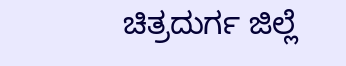ಚಿತ್ರದುರ್ಗ ಜಿಲ್ಲೆ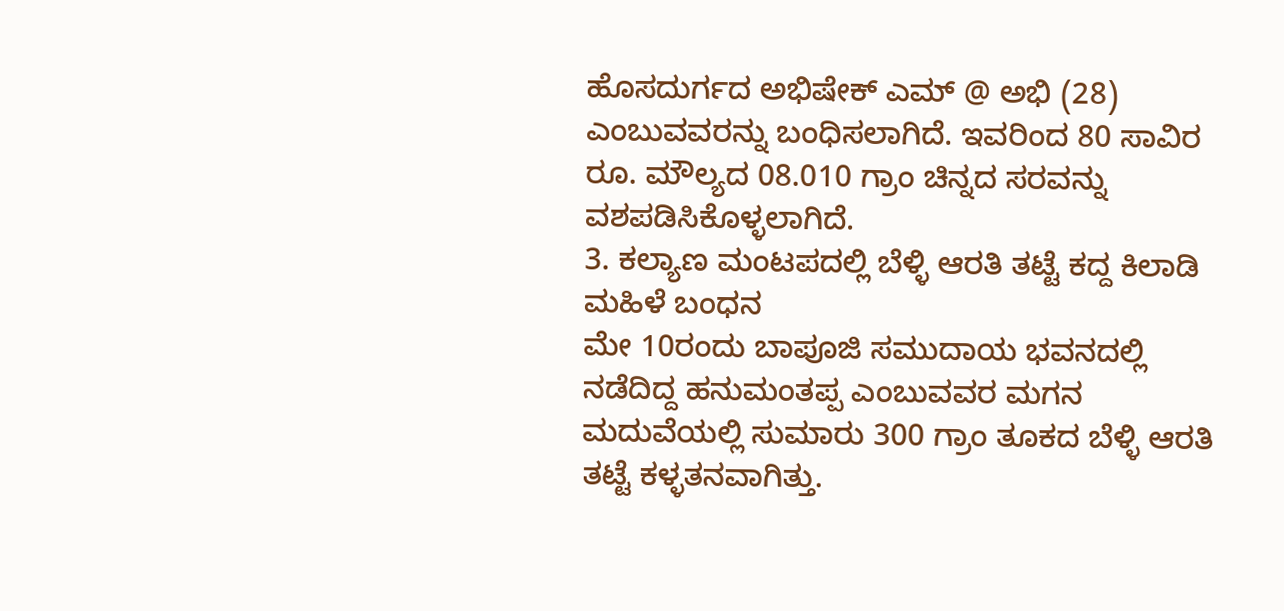ಹೊಸದುರ್ಗದ ಅಭಿಷೇಕ್ ಎಮ್ @ ಅಭಿ (28) ಎಂಬುವವರನ್ನು ಬಂಧಿಸಲಾಗಿದೆ. ಇವರಿಂದ 80 ಸಾವಿರ ರೂ. ಮೌಲ್ಯದ 08.010 ಗ್ರಾಂ ಚಿನ್ನದ ಸರವನ್ನು ವಶಪಡಿಸಿಕೊಳ್ಳಲಾಗಿದೆ.
3. ಕಲ್ಯಾಣ ಮಂಟಪದಲ್ಲಿ ಬೆಳ್ಳಿ ಆರತಿ ತಟ್ಟೆ ಕದ್ದ ಕಿಲಾಡಿ ಮಹಿಳೆ ಬಂಧನ
ಮೇ 10ರಂದು ಬಾಪೂಜಿ ಸಮುದಾಯ ಭವನದಲ್ಲಿ ನಡೆದಿದ್ದ ಹನುಮಂತಪ್ಪ ಎಂಬುವವರ ಮಗನ ಮದುವೆಯಲ್ಲಿ ಸುಮಾರು 300 ಗ್ರಾಂ ತೂಕದ ಬೆಳ್ಳಿ ಆರತಿ ತಟ್ಟೆ ಕಳ್ಳತನವಾಗಿತ್ತು.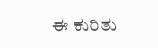ಈ ಕುರಿತು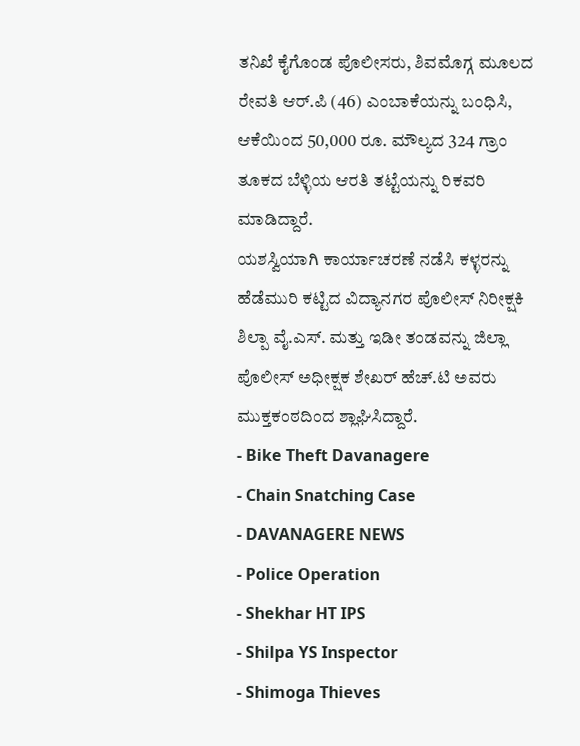ತನಿಖೆ ಕೈಗೊಂಡ ಪೊಲೀಸರು, ಶಿವಮೊಗ್ಗ ಮೂಲದ ರೇವತಿ ಆರ್.ಪಿ (46) ಎಂಬಾಕೆಯನ್ನು ಬಂಧಿಸಿ, ಆಕೆಯಿಂದ 50,000 ರೂ. ಮೌಲ್ಯದ 324 ಗ್ರಾಂ ತೂಕದ ಬೆಳ್ಳಿಯ ಆರತಿ ತಟ್ಟೆಯನ್ನು ರಿಕವರಿ ಮಾಡಿದ್ದಾರೆ.
ಯಶಸ್ವಿಯಾಗಿ ಕಾರ್ಯಾಚರಣೆ ನಡೆಸಿ ಕಳ್ಳರನ್ನು ಹೆಡೆಮುರಿ ಕಟ್ಟಿದ ವಿದ್ಯಾನಗರ ಪೊಲೀಸ್ ನಿರೀಕ್ಷಕಿ ಶಿಲ್ಪಾ ವೈ.ಎಸ್. ಮತ್ತು ಇಡೀ ತಂಡವನ್ನು ಜಿಲ್ಲಾ ಪೊಲೀಸ್ ಅಧೀಕ್ಷಕ ಶೇಖರ್ ಹೆಚ್.ಟಿ ಅವರು ಮುಕ್ತಕಂಠದಿಂದ ಶ್ಲಾಘಿಸಿದ್ದಾರೆ.
- Bike Theft Davanagere
- Chain Snatching Case
- DAVANAGERE NEWS
- Police Operation
- Shekhar HT IPS
- Shilpa YS Inspector
- Shimoga Thieves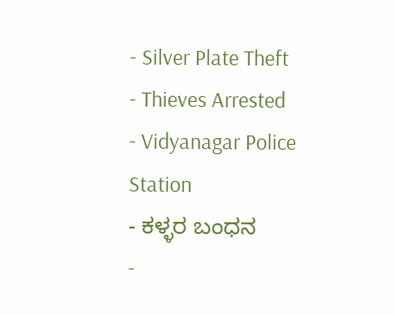- Silver Plate Theft
- Thieves Arrested
- Vidyanagar Police Station
- ಕಳ್ಳರ ಬಂಧನ
-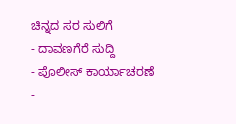ಚಿನ್ನದ ಸರ ಸುಲಿಗೆ
- ದಾವಣಗೆರೆ ಸುದ್ದಿ
- ಪೊಲೀಸ್ ಕಾರ್ಯಾಚರಣೆ
-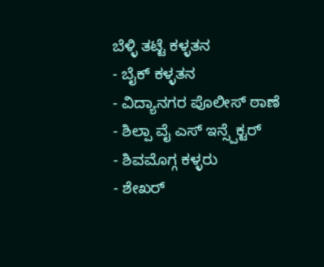ಬೆಳ್ಳಿ ತಟ್ಟೆ ಕಳ್ಳತನ
- ಬೈಕ್ ಕಳ್ಳತನ
- ವಿದ್ಯಾನಗರ ಪೊಲೀಸ್ ಠಾಣೆ
- ಶಿಲ್ಪಾ ವೈ ಎಸ್ ಇನ್ಸ್ಪೆಕ್ಟರ್
- ಶಿವಮೊಗ್ಗ ಕಳ್ಳರು
- ಶೇಖರ್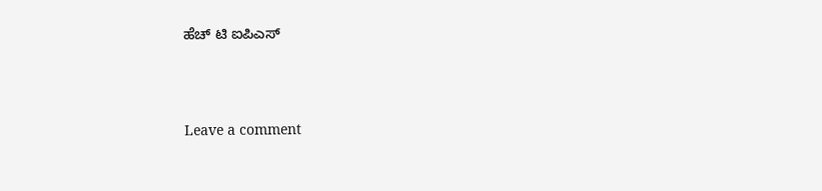ಹೆಚ್ ಟಿ ಐಪಿಎಸ್





Leave a comment